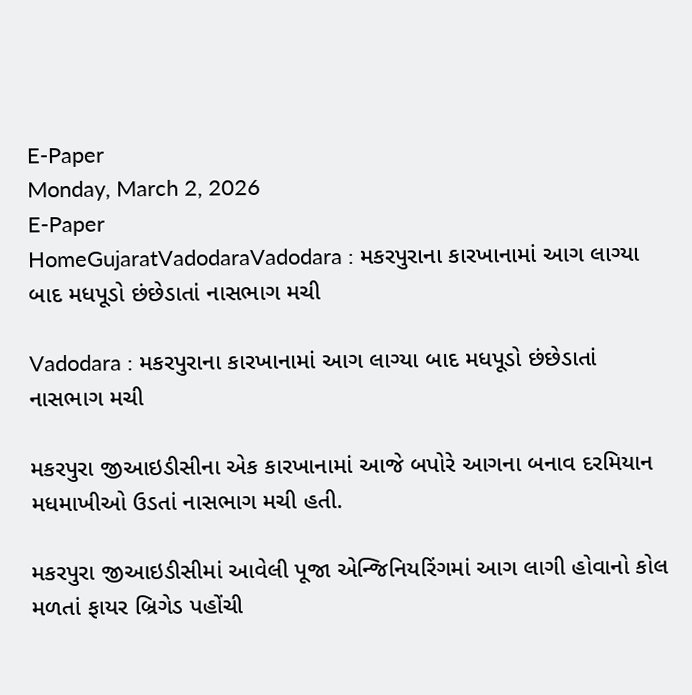E-Paper
Monday, March 2, 2026
E-Paper
HomeGujaratVadodaraVadodara : મકરપુરાના કારખાનામાં આગ લાગ્યા બાદ મધપૂડો છંછેડાતાં નાસભાગ મચી

Vadodara : મકરપુરાના કારખાનામાં આગ લાગ્યા બાદ મધપૂડો છંછેડાતાં નાસભાગ મચી

મકરપુરા જીઆઇડીસીના એક કારખાનામાં આજે બપોરે આગના બનાવ દરમિયાન મધમાખીઓ ઉડતાં નાસભાગ મચી હતી.

મકરપુરા જીઆઇડીસીમાં આવેલી પૂજા એન્જિનિયરિંગમાં આગ લાગી હોવાનો કોલ મળતાં ફાયર બ્રિગેડ પહોંચી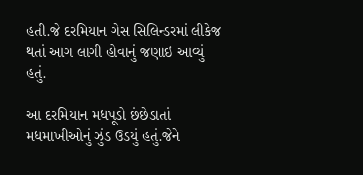હતી.જે દરમિયાન ગેસ સિલિન્ડરમાં લીકેજ થતાં આગ લાગી હોવાનું જણાઇ આવ્યું હતું.

આ દરમિયાન મધપૂડો છંછેડાતાં મધમાખીઓનું ઝુંડ ઉડયું હતું.જેને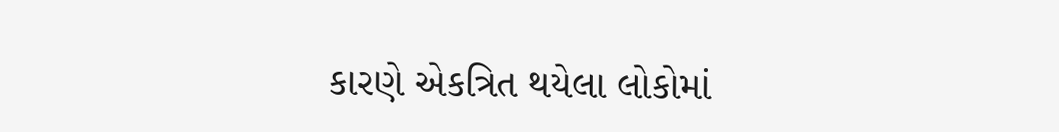કારણે એકત્રિત થયેલા લોકોમાં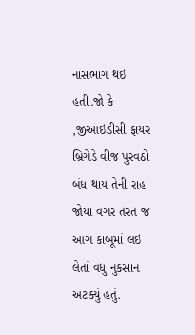નાસભાગ થઇ હતી.જો કે ,જીઆઇડીસી ફાયર બ્રિગેડે વીજ પુરવઠો બંધ થાય તેની રાહ જોયા વગર તરત જ આગ કાબૂમાં લઇ લેતાં વધુ નુકસાન અટક્યું હતું.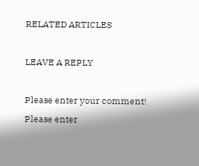RELATED ARTICLES

LEAVE A REPLY

Please enter your comment!
Please enter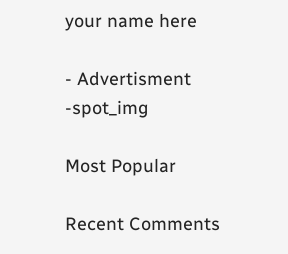your name here

- Advertisment -spot_img

Most Popular

Recent Comments